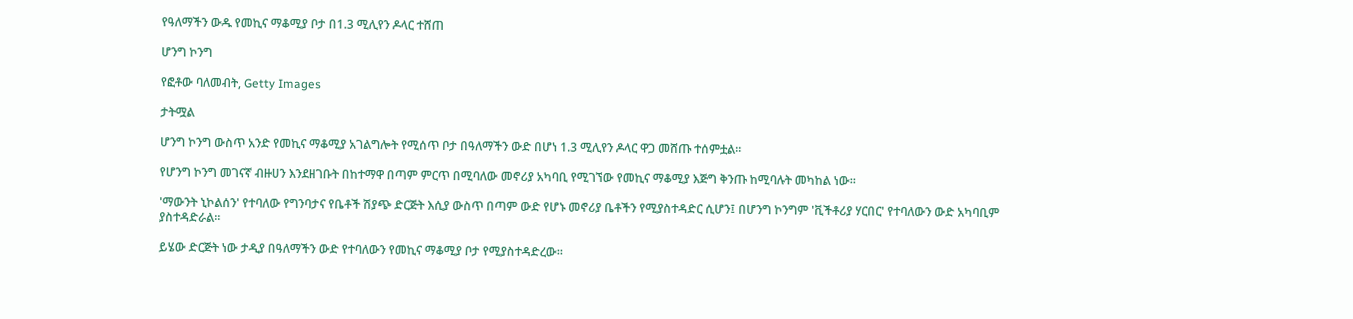የዓለማችን ውዱ የመኪና ማቆሚያ ቦታ በ1.3 ሚሊየን ዶላር ተሸጠ

ሆንግ ኮንግ

የፎቶው ባለመብት, Getty Images

ታትሟል

ሆንግ ኮንግ ውስጥ አንድ የመኪና ማቆሚያ አገልግሎት የሚሰጥ ቦታ በዓለማችን ውድ በሆነ 1.3 ሚሊየን ዶላር ዋጋ መሸጡ ተሰምቷል።

የሆንግ ኮንግ መገናኛ ብዙሀን እንደዘገቡት በከተማዋ በጣም ምርጥ በሚባለው መኖሪያ አካባቢ የሚገኘው የመኪና ማቆሚያ እጅግ ቅንጡ ከሚባሉት መካከል ነው።

'ማውንት ኒኮልሰን' የተባለው የግንባታና የቤቶች ሽያጭ ድርጅት እሲያ ውስጥ በጣም ውድ የሆኑ መኖሪያ ቤቶችን የሚያስተዳድር ሲሆን፤ በሆንግ ኮንግም 'ቪችቶሪያ ሃርበር' የተባለውን ውድ አካባቢም ያስተዳድራል።

ይሄው ድርጅት ነው ታዲያ በዓለማችን ውድ የተባለውን የመኪና ማቆሚያ ቦታ የሚያስተዳድረው።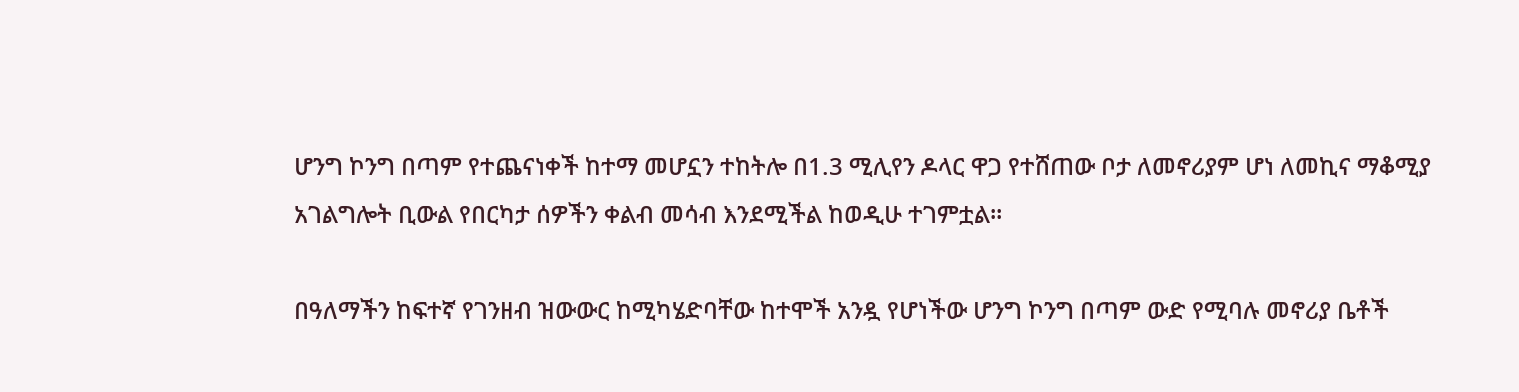ሆንግ ኮንግ በጣም የተጨናነቀች ከተማ መሆኗን ተከትሎ በ1.3 ሚሊየን ዶላር ዋጋ የተሸጠው ቦታ ለመኖሪያም ሆነ ለመኪና ማቆሚያ አገልግሎት ቢውል የበርካታ ሰዎችን ቀልብ መሳብ እንደሚችል ከወዲሁ ተገምቷል።

በዓለማችን ከፍተኛ የገንዘብ ዝውውር ከሚካሄድባቸው ከተሞች አንዷ የሆነችው ሆንግ ኮንግ በጣም ውድ የሚባሉ መኖሪያ ቤቶች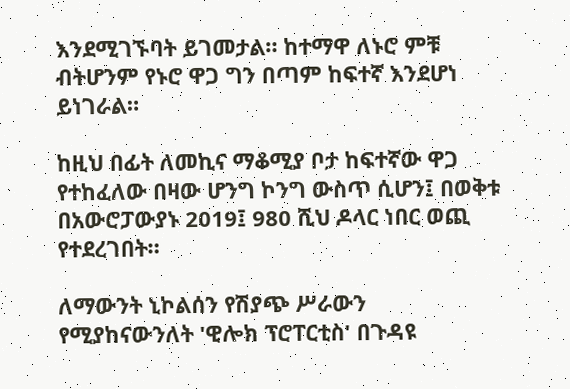እንደሚገኙባት ይገመታል። ከተማዋ ለኑሮ ምቹ ብትሆንም የኑሮ ዋጋ ግን በጣም ከፍተኛ እንደሆነ ይነገራል።

ከዚህ በፊት ለመኪና ማቆሚያ ቦታ ከፍተኛው ዋጋ የተከፈለው በዛው ሆንግ ኮንግ ውስጥ ሲሆን፤ በወቅቱ በአውሮፓውያኑ 2019፤ 980 ሺህ ዶላር ነበር ወጪ የተደረገበት።

ለማውንት ኒኮልሰን የሽያጭ ሥራውን የሚያከናውንለት 'ዊሎክ ፕሮፐርቲስ' በጉዳዩ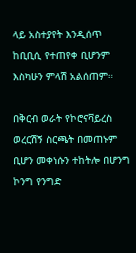ላይ አስተያየት እንዲሰጥ ከቢቢሲ የተጠየቀ ቢሆንም እስካሁን ምላሽ አልሰጠም።

በቅርብ ወራት የኮሮናቫይረስ ወረርሽኝ ስርጫት በመጠኑም ቢሆን መቀነሱን ተከትሎ በሆንግ ኮንግ የንግድ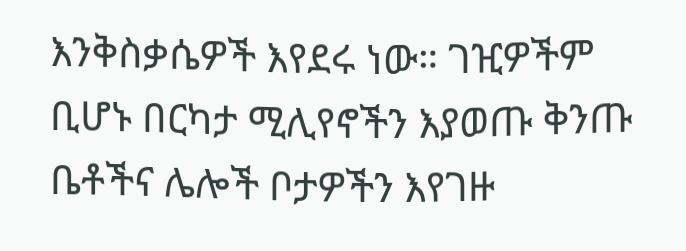እንቅስቃሴዎች እየደሩ ነው። ገዢዎችም ቢሆኑ በርካታ ሚሊየኖችን እያወጡ ቅንጡ ቤቶችና ሌሎች ቦታዎችን እየገዙ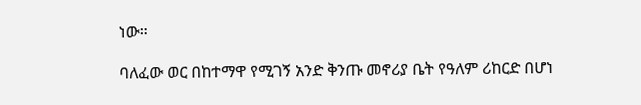ነው።

ባለፈው ወር በከተማዋ የሚገኝ አንድ ቅንጡ መኖሪያ ቤት የዓለም ሪከርድ በሆነ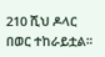210 ሺህ ዶላር በወር ተከራይቷል።